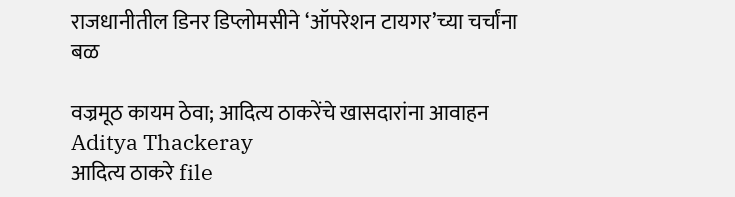राजधानीतील डिनर डिप्लोमसीने ‘ऑपरेशन टायगर’च्या चर्चांना बळ

वज्रमूठ कायम ठेवा; आदित्य ठाकरेंचे खासदारांना आवाहन
Aditya Thackeray
आदित्य ठाकरे file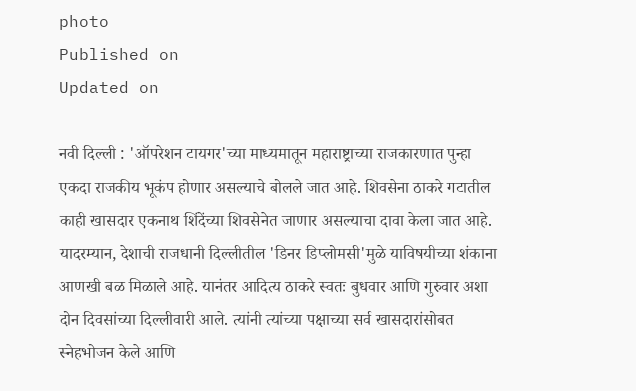photo
Published on
Updated on

नवी दिल्ली : 'ऑपरेशन टायगर'च्या माध्यमातून महाराष्ट्राच्या राजकारणात पुन्हा एकदा राजकीय भूकंप होणार असल्याचे बोलले जात आहे. शिवसेना ठाकरे गटातील काही खासदार एकनाथ शिंदेंच्या शिवसेनेत जाणार असल्याचा दावा केला जात आहे. यादरम्यान, देशाची राजधानी दिल्लीतील 'डिनर डिप्लोमसी'मुळे याविषयीच्या शंकाना आणखी बळ मिळाले आहे. यानंतर आदित्य ठाकरे स्वतः बुधवार आणि गुरुवार अशा दोन दिवसांच्या दिल्लीवारी आले. त्यांनी त्यांच्या पक्षाच्या सर्व खासदारांसोबत स्नेहभोजन केले आणि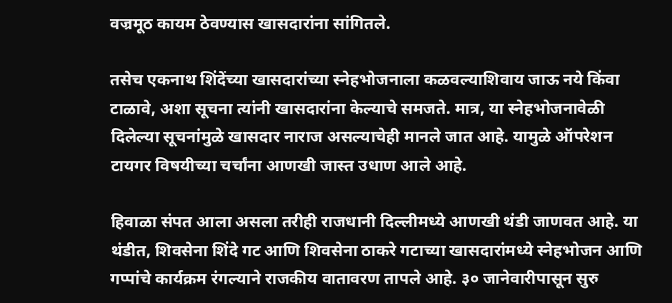वज्रमूठ कायम ठेवण्यास खासदारांना सांगितले.

तसेच एकनाथ शिंदेंच्या खासदारांच्या स्नेहभोजनाला कळवल्याशिवाय जाऊ नये किंवा टाळावे, अशा सूचना त्यांनी खासदारांना केल्याचे समजते. मात्र, या स्नेहभोजनावेळी दिलेल्या सूचनांमुळे खासदार नाराज असल्याचेही मानले जात आहे. यामुळे ऑपरेशन टायगर विषयीच्या चर्चांना आणखी जास्त उधाण आले आहे.

हिवाळा संपत आला असला तरीही राजधानी दिल्लीमध्ये आणखी थंडी जाणवत आहे. या थंडीत, शिवसेना शिंदे गट आणि शिवसेना ठाकरे गटाच्या खासदारांमध्ये स्नेहभोजन आणि गप्पांचे कार्यक्रम रंगल्याने राजकीय वातावरण तापले आहे. ३० जानेवारीपासून सुरु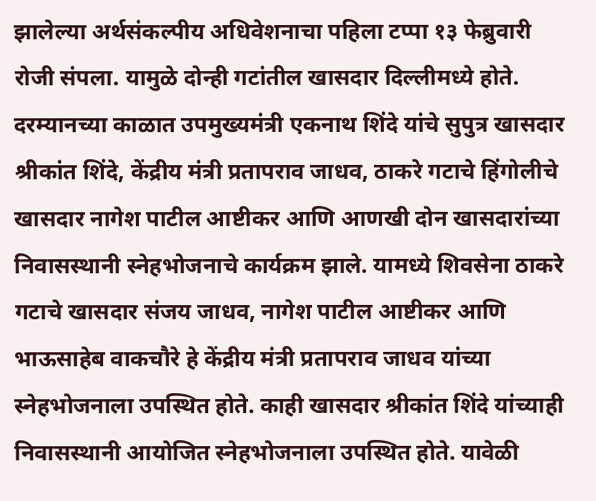झालेल्या अर्थसंकल्पीय अधिवेशनाचा पहिला टप्पा १३ फेब्रुवारी रोजी संपला. यामुळे दोन्ही गटांतील खासदार दिल्लीमध्ये होते. दरम्यानच्या काळात उपमुख्यमंत्री एकनाथ शिंदे यांचे सुपुत्र खासदार श्रीकांत शिंदे, केंद्रीय मंत्री प्रतापराव जाधव, ठाकरे गटाचे हिंगोलीचे खासदार नागेश पाटील आष्टीकर आणि आणखी दोन खासदारांच्या निवासस्थानी स्नेहभोजनाचे कार्यक्रम झाले. यामध्ये शिवसेना ठाकरे गटाचे खासदार संजय जाधव, नागेश पाटील आष्टीकर आणि भाऊसाहेब वाकचौरे हे केंद्रीय मंत्री प्रतापराव जाधव यांच्या स्नेहभोजनाला उपस्थित होते. काही खासदार श्रीकांत शिंदे यांच्याही निवासस्थानी आयोजित स्नेहभोजनाला उपस्थित होते. यावेळी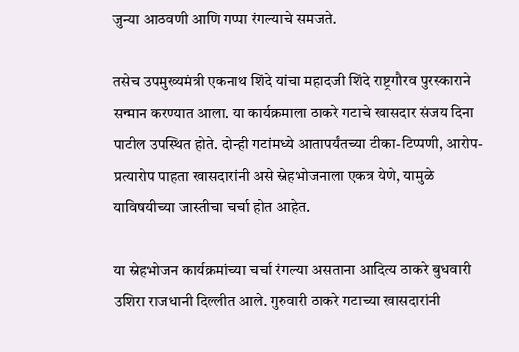जुन्या आठवणी आणि गप्पा रंगल्याचे समजते.

तसेच उपमुख्यमंत्री एकनाथ शिंदे यांचा महादजी शिंदे राष्ट्रगौरव पुरस्काराने सन्मान करण्यात आला. या कार्यक्रमाला ठाकरे गटाचे खासदार संजय दिना पाटील उपस्थित होते. दोन्ही गटांमध्ये आतापर्यंतच्या टीका-टिप्पणी, आरोप-प्रत्यारोप पाहता खासदारांनी असे स्नेहभोजनाला एकत्र येणे, यामुळे याविषयीच्या जास्तीचा चर्चा होत आहेत.

या स्नेहभोजन कार्यक्रमांच्या चर्चा रंगल्या असताना आदित्य ठाकरे बुधवारी उशिरा राजधानी दिल्लीत आले. गुरुवारी ठाकरे गटाच्या खासदारांनी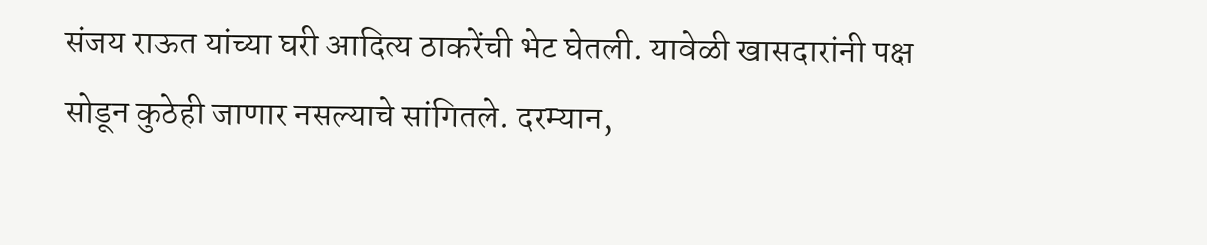संजय राऊत यांच्या घरी आदित्य ठाकरेंची भेट घेतली. यावेळी खासदारांनी पक्ष सोडून कुठेही जाणार नसल्याचे सांगितले. दरम्यान,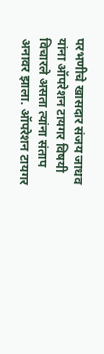परभणीचे खासदार संजय जाधव यांना ऑपरेशन टायगर विषयी विचारले असता त्यांना संताप अनावर झाला. ऑपरेशन टायगर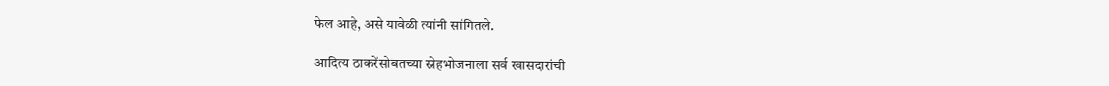फेल आहे, असे यावेळी त्यांनी सांगितले.

आदित्य ठाकरेंसोबतच्या स्नेहभोजनाला सर्व खासदारांची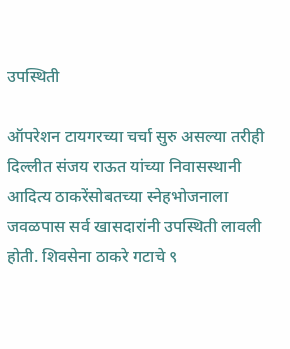उपस्थिती

ऑपरेशन टायगरच्या चर्चा सुरु असल्या तरीही दिल्लीत संजय राऊत यांच्या निवासस्थानी आदित्य ठाकरेंसोबतच्या स्नेहभोजनाला जवळपास सर्व खासदारांनी उपस्थिती लावली होती. शिवसेना ठाकरे गटाचे ९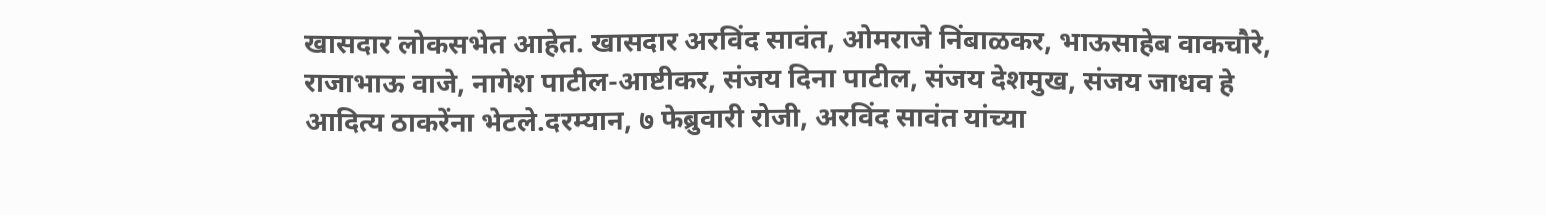खासदार लोकसभेत आहेत. खासदार अरविंद सावंत, ओमराजे निंबाळकर, भाऊसाहेब वाकचौरे, राजाभाऊ वाजे, नागेश पाटील-आष्टीकर, संजय दिना पाटील, संजय देशमुख, संजय जाधव हे आदित्य ठाकरेंना भेटले.दरम्यान, ७ फेब्रुवारी रोजी, अरविंद सावंत यांच्या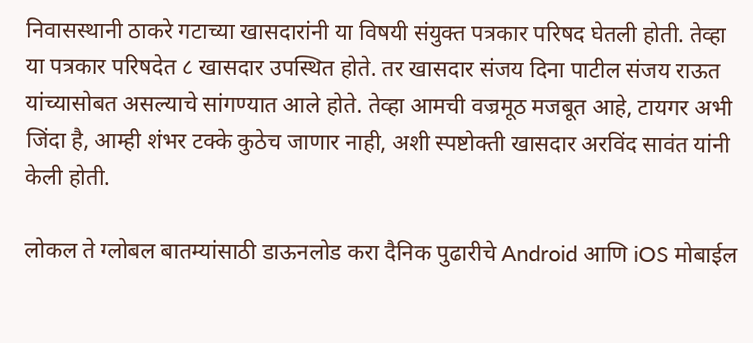निवासस्थानी ठाकरे गटाच्या खासदारांनी या विषयी संयुक्त पत्रकार परिषद घेतली होती. तेव्हा या पत्रकार परिषदेत ८ खासदार उपस्थित होते. तर खासदार संजय दिना पाटील संजय राऊत यांच्यासोबत असल्याचे सांगण्यात आले होते. तेव्हा आमची वज्रमूठ मजबूत आहे, टायगर अभी जिंदा है, आम्ही शंभर टक्के कुठेच जाणार नाही, अशी स्पष्टोक्ती खासदार अरविंद सावंत यांनी केली होती.

लोकल ते ग्लोबल बातम्यांसाठी डाऊनलोड करा दैनिक पुढारीचे Android आणि iOS मोबाईल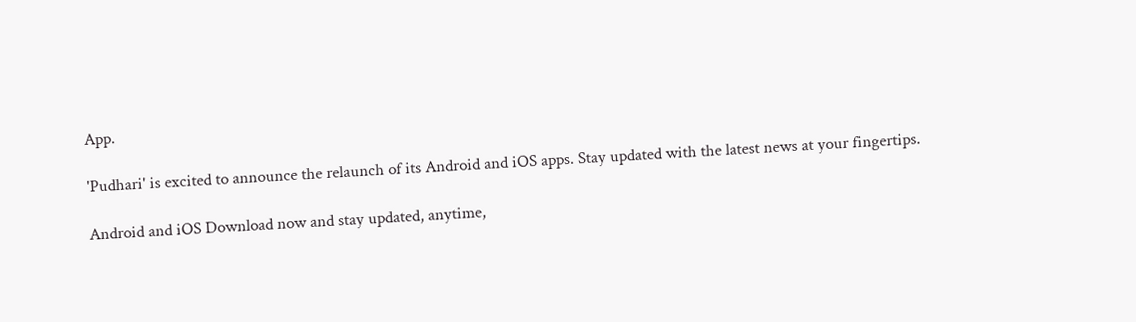App.

'Pudhari' is excited to announce the relaunch of its Android and iOS apps. Stay updated with the latest news at your fingertips.

Android and iOS Download now and stay updated, anytime,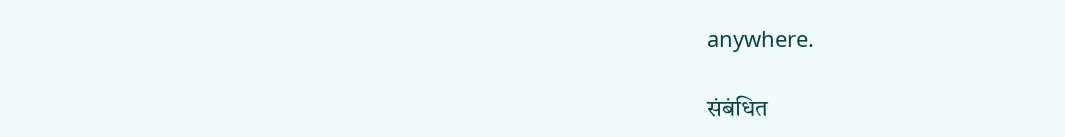anywhere.

संबंधित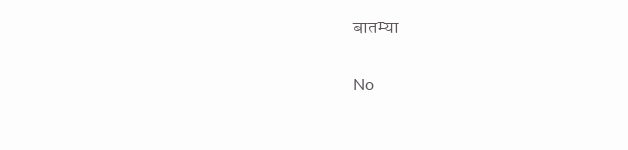बातम्या

No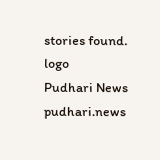stories found.
logo
Pudhari News
pudhari.news